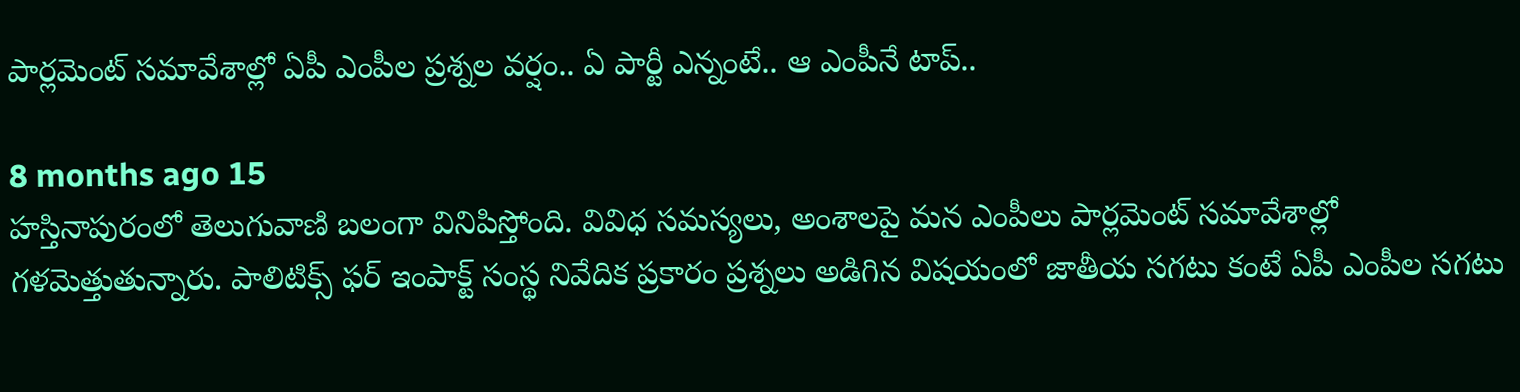పార్లమెంట్ సమావేశాల్లో ఏపీ ఎంపీల ప్రశ్నల వర్షం.. ఏ పార్టీ ఎన్నంటే.. ఆ ఎంపీనే టాప్..

8 months ago 15
హస్తినాపురంలో తెలుగువాణి బలంగా వినిపిస్తోంది. వివిధ సమస్యలు, అంశాలపై మన ఎంపీలు పార్లమెంట్ సమావేశాల్లో గళమెత్తుతున్నారు. పాలిటిక్స్ ఫర్ ఇంపాక్ట్ సంస్థ నివేదిక ప్రకారం ప్రశ్నలు అడిగిన విషయంలో జాతీయ సగటు కంటే ఏపీ ఎంపీల సగటు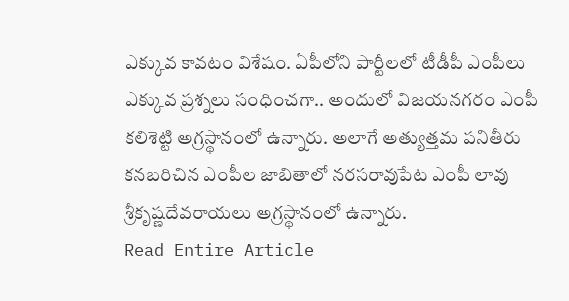ఎక్కువ కావటం విశేషం. ఏపీలోని పార్టీలలో టీడీపీ ఎంపీలు ఎక్కువ ప్రశ్నలు సంధించగా.. అందులో విజయనగరం ఎంపీ కలిశెట్టి అగ్రస్థానంలో ఉన్నారు. అలాగే అత్యుత్తమ పనితీరు కనబరిచిన ఎంపీల జాబితాలో నరసరావుపేట ఎంపీ లావు శ్రీకృష్ణదేవరాయలు అగ్రస్థానంలో ఉన్నారు.
Read Entire Article